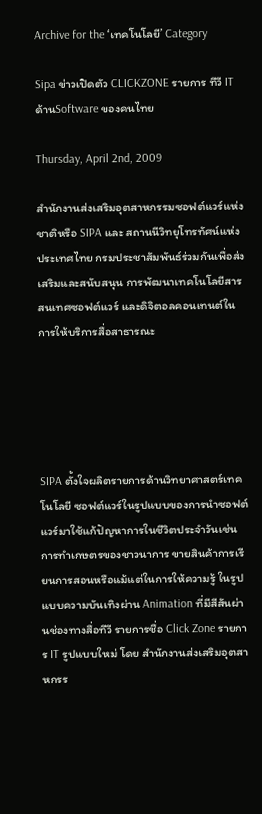Archive for the ‘เทคโนโลยี’ Category

Sipa ข่าวเปิดตัว CLICKZONE รายการ ทีวี IT ด้านSoftware ของคนไทย

Thursday, April 2nd, 2009

สำนักงานส่งเสริมอุตสาหกรรมซอฟต์แวร์แห่งชาติหรือ SIPA และ สถานนีวิทยุโทรทัศน์แห่งประเทศไทย กรมประชาสัมพันธ์ร่วมกันเพื่อส่งเสริมและสนับสนุน การพัฒนาเทคโนโลยีสารสนเทศซอฟต์แวร์ และดิจิตอลคอนเทนต์ในการให้บริการสื่อสาธารณะ





SIPA ตั้งใจผลิตรายการด้านวิทยาศาสตร์เทคโนโลยี ซอฟต์แวร์ในรูปแบบของการนำซอฟต์แวร์มาใช้แก้ปัญหาการในชีวิตประจำวันเช่น การทำเกษตรของชาวนาการ ขายสินค้าการเรียนการสอนหรือแม้แต่ในการให้ความรู้ ในรูปแบบความบันเทิงผ่าน Animation ที่มีสีสันผ่านช่องทางสื่อทีวี รายการชื่อ Click Zone รายการ IT รูปแบบใหม่ โดย สำนักงานส่งเสริมอุตสาหกรร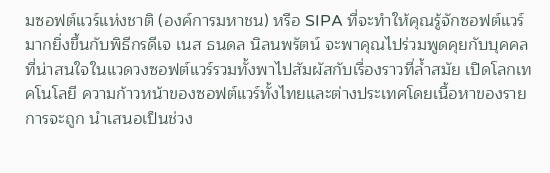มซอฟต์แวร์แห่งชาติ (องค์การมหาชน) หรือ SIPA ที่จะทำให้คุณรู้จักซอฟต์แวร์มากยิ่งขึ้นกับพิธีกรดีเจ เนส ธนดล นิลนพรัตน์ จะพาคุณไปร่วมพูดคุยกับบุคคลที่น่าสนใจในแวดวงซอฟต์แวร์รวมทั้งพาไปสัมผัสกับเรื่องราวที่ล้ำสมัย เปิดโลกเทคโนโลยี ความก้าวหน้าของซอฟต์แวร์ทั้งไทยและต่างประเทศโดยเนื้อหาของรายการจะถูก นำเสนอเป็นช่วง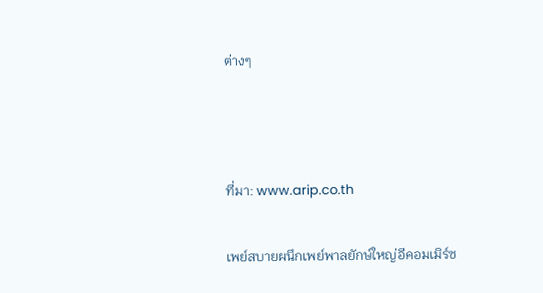ต่างๆ



ที่มา: www.arip.co.th

เพย์สบายผนึกเพย์พาลยักษ์ใหญ่อีคอมเมิร์ซ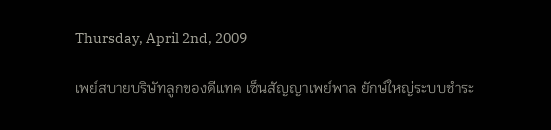Thursday, April 2nd, 2009

เพย์สบายบริษัทลูกของดีแทค เซ็นสัญญาเพย์พาล ยักษ์ใหญ่ระบบชำระ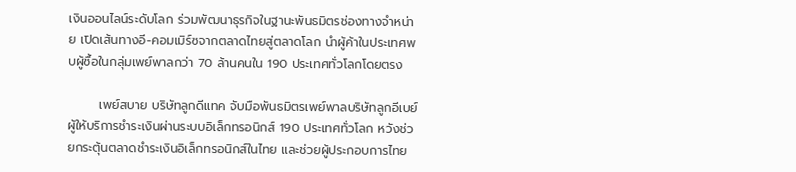เงินออนไลน์ระดับโลก ร่วมพัฒนาธุรกิจในฐานะพันธมิตรช่องทางจำหน่าย เปิดเส้นทางอี-คอมเมิร์ซจากตลาดไทยสู่ตลาดโลก นำผู้ค้าในประเทศพบผู้ซื้อในกลุ่มเพย์พาลกว่า 70 ล้านคนใน 190 ประเทศทั่วโลกโดยตรง

       เพย์สบาย บริษัทลูกดีแทค จับมือพันธมิตรเพย์พาลบริษัทลูกอีเบย์ ผู้ให้บริการชำระเงินผ่านระบบอิเล็กทรอนิกส์ 190 ประเทศทั่วโลก หวังช่วยกระตุ้นตลาดชำระเงินอิเล็กทรอนิกส์ในไทย และช่วยผู้ประกอบการไทย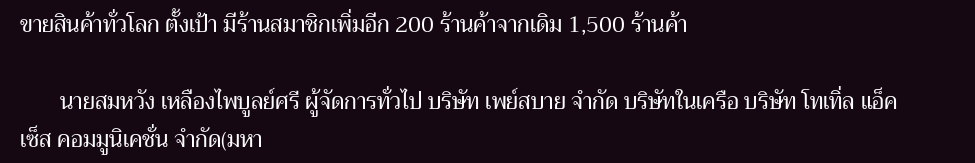ขายสินค้าทั่วโลก ตั้งเป้า มีร้านสมาชิกเพิ่มอีก 200 ร้านค้าจากเดิม 1,500 ร้านค้า

       นายสมหวัง เหลืองไพบูลย์ศรี ผู้จัดการทั่วไป บริษัท เพย์สบาย จำกัด บริษัทในเครือ บริษัท โทเทิ่ล แอ็คเซ็ส คอมมูนิเคชั่น จำกัด(มหา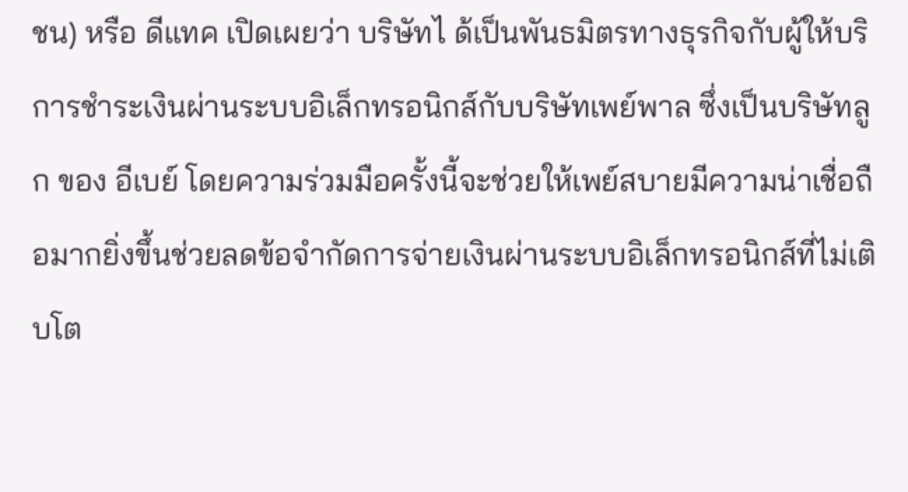ชน) หรือ ดีแทค เปิดเผยว่า บริษัทไ ด้เป็นพันธมิตรทางธุรกิจกับผู้ให้บริการชำระเงินผ่านระบบอิเล็กทรอนิกส์กับบริษัทเพย์พาล ซึ่งเป็นบริษัทลูก ของ อีเบย์ โดยความร่วมมือครั้งนี้จะช่วยให้เพย์สบายมีความน่าเชื่อถือมากยิ่งขึ้นช่วยลดข้อจำกัดการจ่ายเงินผ่านระบบอิเล็กทรอนิกส์ที่ไม่เติบโต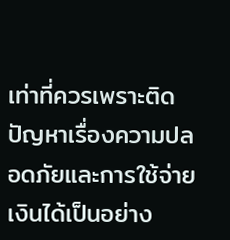เท่าที่ควรเพราะติดปัญหาเรื่องความปลอดภัยและการใช้จ่ายเงินได้เป็นอย่าง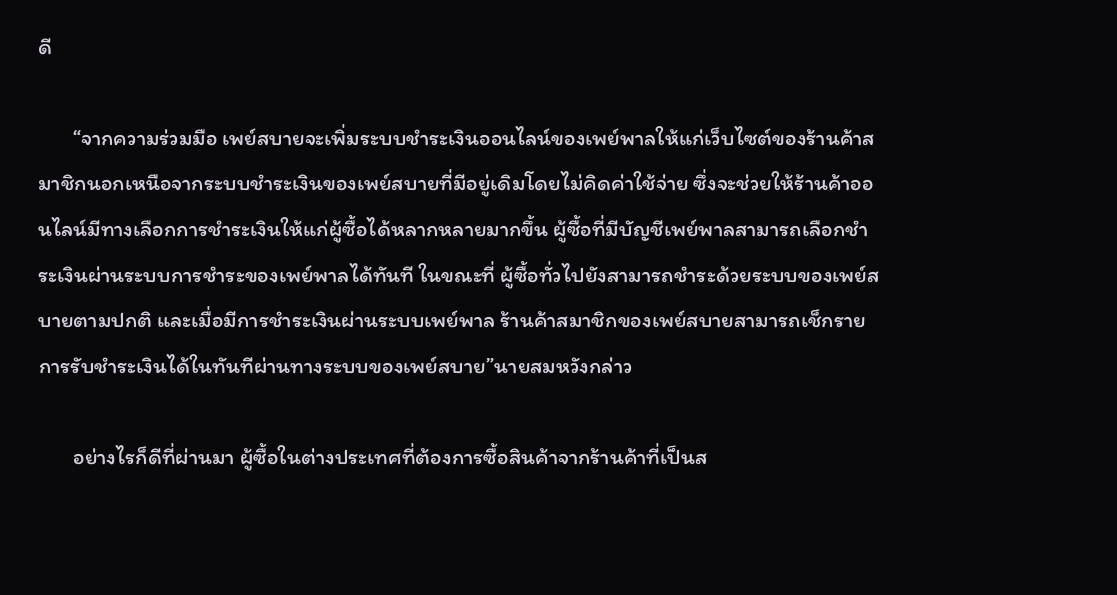ดี

       “จากความร่วมมือ เพย์สบายจะเพิ่มระบบชำระเงินออนไลน์ของเพย์พาลให้แก่เว็บไซต์ของร้านค้าสมาชิกนอกเหนือจากระบบชำระเงินของเพย์สบายที่มีอยู่เดิมโดยไม่คิดค่าใช้จ่าย ซึ่งจะช่วยให้ร้านค้าออนไลน์มีทางเลือกการชำระเงินให้แก่ผู้ซื้อได้หลากหลายมากขึ้น ผู้ซื้อที่มีบัญชีเพย์พาลสามารถเลือกชำระเงินผ่านระบบการชำระของเพย์พาลได้ทันที ในขณะที่ ผู้ซื้อทั่วไปยังสามารถชำระด้วยระบบของเพย์สบายตามปกติ และเมื่อมีการชำระเงินผ่านระบบเพย์พาล ร้านค้าสมาชิกของเพย์สบายสามารถเช็กรายการรับชำระเงินได้ในทันทีผ่านทางระบบของเพย์สบาย”นายสมหวังกล่าว

       อย่างไรก็ดีที่ผ่านมา ผู้ซื้อในต่างประเทศที่ต้องการซื้อสินค้าจากร้านค้าที่เป็นส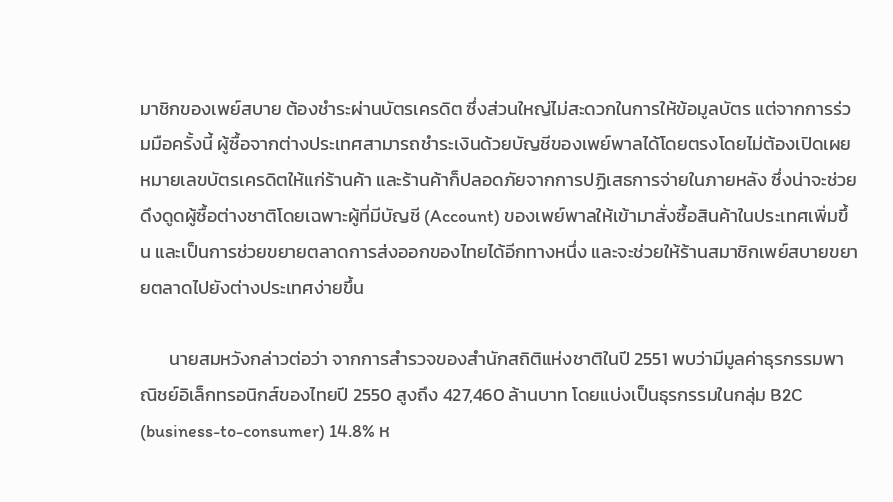มาชิกของเพย์สบาย ต้องชำระผ่านบัตรเครดิต ซึ่งส่วนใหญ่ไม่สะดวกในการให้ข้อมูลบัตร แต่จากการร่วมมือครั้งนี้ ผู้ซื้อจากต่างประเทศสามารถชำระเงินด้วยบัญชีของเพย์พาลได้โดยตรงโดยไม่ต้องเปิดเผยหมายเลขบัตรเครดิตให้แก่ร้านค้า และร้านค้าก็ปลอดภัยจากการปฏิเสธการจ่ายในภายหลัง ซึ่งน่าจะช่วยดึงดูดผู้ซื้อต่างชาติโดยเฉพาะผู้ที่มีบัญชี (Account) ของเพย์พาลให้เข้ามาสั่งซื้อสินค้าในประเทศเพิ่มขึ้น และเป็นการช่วยขยายตลาดการส่งออกของไทยได้อีกทางหนึ่ง และจะช่วยให้ร้านสมาชิกเพย์สบายขยายตลาดไปยังต่างประเทศง่ายขึ้น

       นายสมหวังกล่าวต่อว่า จากการสำรวจของสำนักสถิติแห่งชาติในปี 2551 พบว่ามีมูลค่าธุรกรรมพาณิชย์อิเล็กทรอนิกส์ของไทยปี 2550 สูงถึง 427,460 ล้านบาท โดยแบ่งเป็นธุรกรรมในกลุ่ม B2C (business-to-consumer) 14.8% ห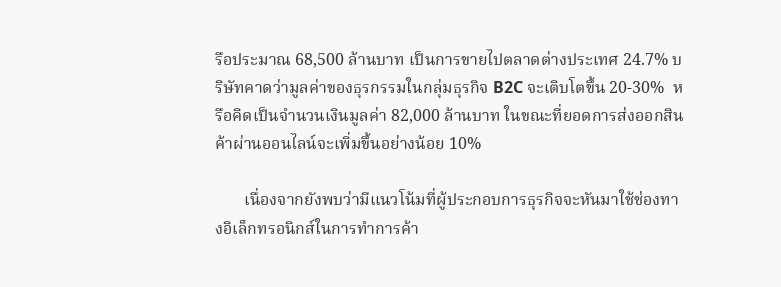รือประมาณ 68,500 ล้านบาท เป็นการขายไปตลาดต่างประเทศ 24.7% บริษัทคาดว่ามูลค่าของธุรกรรมในกลุ่มธุรกิจ B2C จะเติบโตขึ้น 20-30%  หรือคิดเป็นจำนวนเงินมูลค่า 82,000 ล้านบาท ในขณะที่ยอดการส่งออกสินค้าผ่านออนไลน์จะเพิ่มขึ้นอย่างน้อย 10%

       เนื่องจากยังพบว่ามีแนวโน้มที่ผู้ประกอบการธุรกิจจะหันมาใช้ช่องทางอิเล็กทรอนิกส์ในการทำการค้า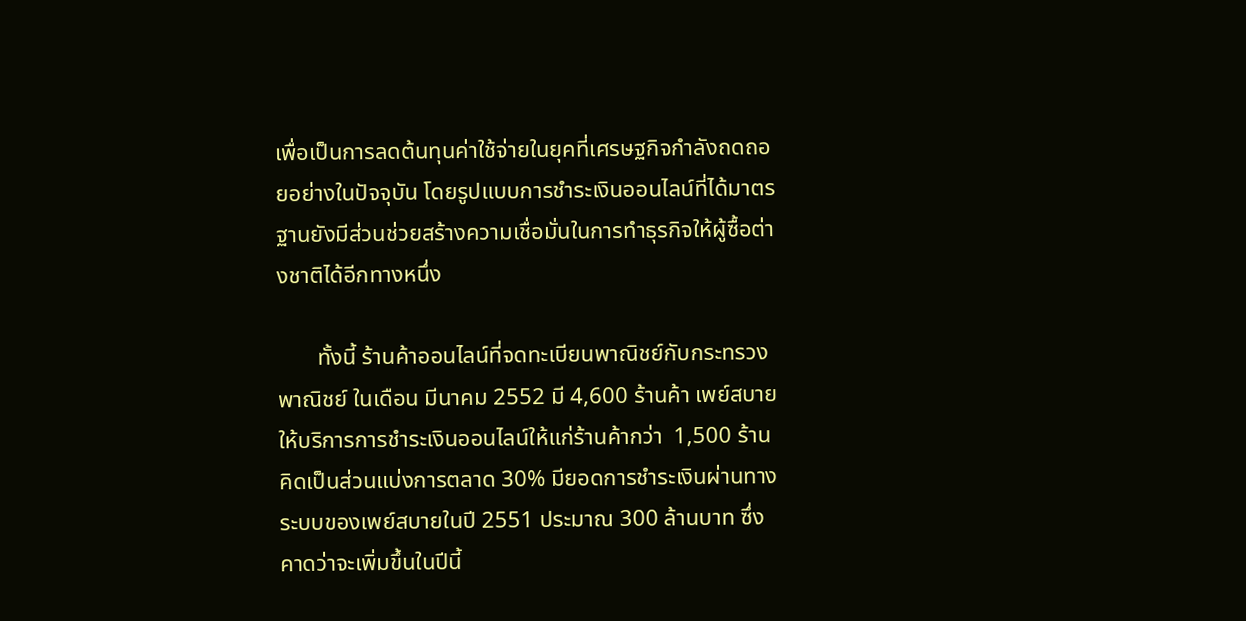เพื่อเป็นการลดต้นทุนค่าใช้จ่ายในยุคที่เศรษฐกิจกำลังถดถอยอย่างในปัจจุบัน โดยรูปแบบการชำระเงินออนไลน์ที่ได้มาตรฐานยังมีส่วนช่วยสร้างความเชื่อมั่นในการทำธุรกิจให้ผู้ซื้อต่างชาติได้อีกทางหนึ่ง

       ทั้งนี้ ร้านค้าออนไลน์ที่จดทะเบียนพาณิชย์กับกระทรวงพาณิชย์ ในเดือน มีนาคม 2552 มี 4,600 ร้านค้า เพย์สบายให้บริการการชำระเงินออนไลน์ให้แก่ร้านค้ากว่า  1,500 ร้าน คิดเป็นส่วนแบ่งการตลาด 30% มียอดการชำระเงินผ่านทางระบบของเพย์สบายในปี 2551 ประมาณ 300 ล้านบาท ซึ่งคาดว่าจะเพิ่มขึ้นในปีนี้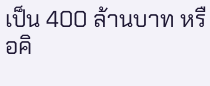เป็น 400 ล้านบาท หรือคิ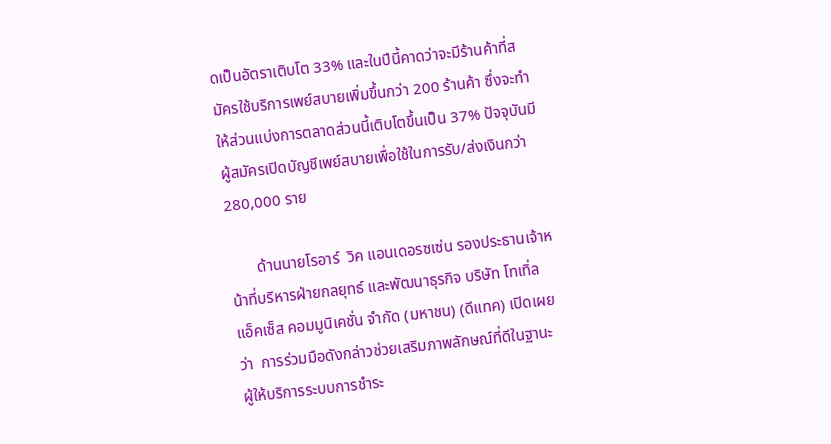ดเป็นอัตราเติบโต 33% และในปีนี้คาดว่าจะมีร้านค้าที่สมัครใช้บริการเพย์สบายเพิ่มขึ้นกว่า 200 ร้านค้า ซึ่งจะทำให้ส่วนแบ่งการตลาดส่วนนี้เติบโตขึ้นเป็น 37% ปัจจุบันมีผู้สมัครเปิดบัญชีเพย์สบายเพื่อใช้ในการรับ/ส่งเงินกว่า 280,000 ราย

       ด้านนายโรอาร์  วิค แอนเดอรซเซ่น รองประธานเจ้าหน้าที่บริหารฝ่ายกลยุทธ์ และพัฒนาธุรกิจ บริษัท โทเทิ่ล แอ็คเซ็ส คอมมูนิเคชั่น จำกัด (มหาชน) (ดีแทค) เปิดเผยว่า  การร่วมมือดังกล่าวช่วยเสริมภาพลักษณ์ที่ดีในฐานะผู้ให้บริการระบบการชำระ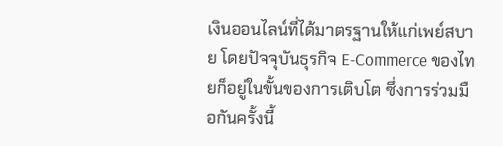เงินออนไลน์ที่ได้มาตรฐานให้แก่เพย์สบาย โดยปัจจุบันธุรกิจ E-Commerce ของไทยก็อยู่ในขั้นของการเติบโต ซึ่งการร่วมมือกันครั้งนี้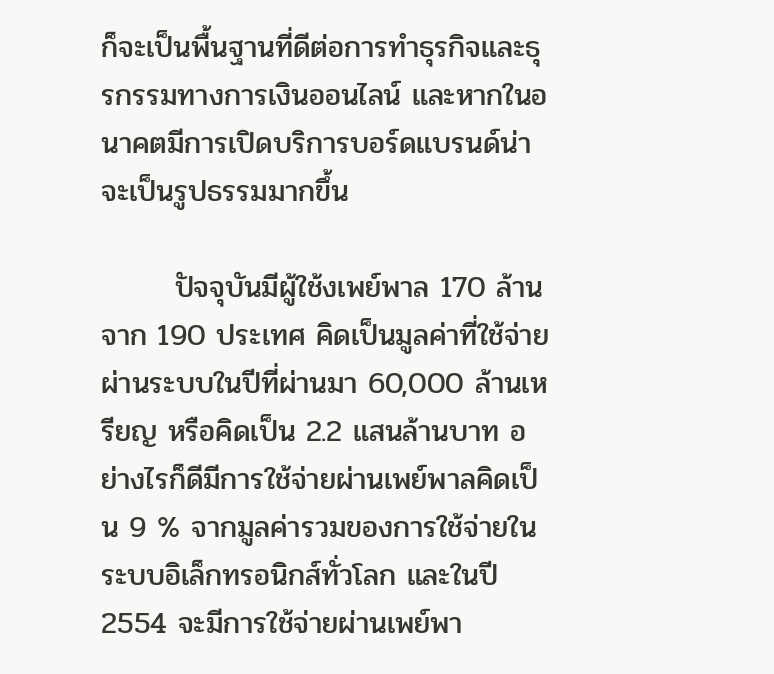ก็จะเป็นพื้นฐานที่ดีต่อการทำธุรกิจและธุรกรรมทางการเงินออนไลน์ และหากในอนาคตมีการเปิดบริการบอร์ดแบรนด์น่าจะเป็นรูปธรรมมากขึ้น

       ปัจจุบันมีผู้ใช้งเพย์พาล 170 ล้านจาก 190 ประเทศ คิดเป็นมูลค่าที่ใช้จ่ายผ่านระบบในปีที่ผ่านมา 60,000 ล้านเหรียญ หรือคิดเป็น 2.2 แสนล้านบาท อย่างไรก็ดีมีการใช้จ่ายผ่านเพย์พาลคิดเป็น 9 % จากมูลค่ารวมของการใช้จ่ายในระบบอิเล็กทรอนิกส์ทั่วโลก และในปี 2554 จะมีการใช้จ่ายผ่านเพย์พา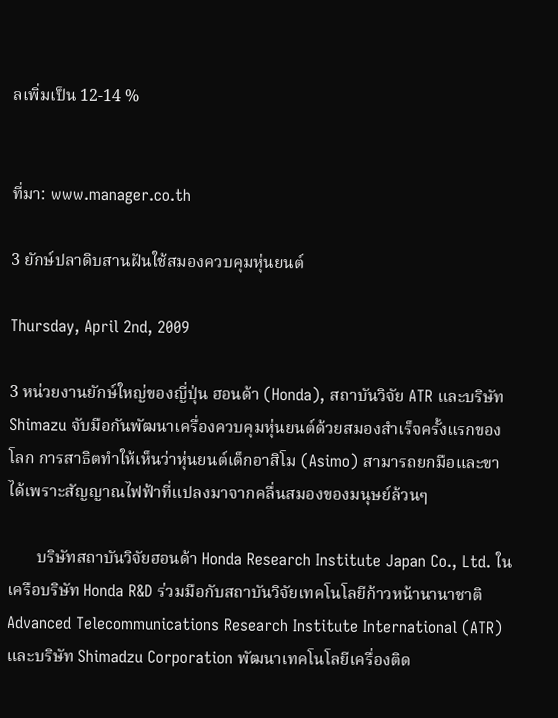ลเพิ่มเป็น 12-14 %


ที่มา: www.manager.co.th

3 ยักษ์ปลาดิบสานฝันใช้สมองควบคุมหุ่นยนต์

Thursday, April 2nd, 2009

3 หน่วยงานยักษ์ใหญ่ของญี่ปุ่น ฮอนด้า (Honda), สถาบันวิจัย ATR และบริษัท Shimazu จับมือกันพัฒนาเครื่องควบคุมหุ่นยนต์ด้วยสมองสำเร็จครั้งแรกของโลก การสาธิตทำให้เห็นว่าหุ่นยนต์เด็กอาสิโม (Asimo) สามารถยกมือและขาได้เพราะสัญญาณไฟฟ้าที่แปลงมาจากคลื่นสมองของมนุษย์ล้วนๆ

       บริษัทสถาบันวิจัยฮอนด้า Honda Research Institute Japan Co., Ltd. ในเครือบริษัท Honda R&D ร่วมมือกับสถาบันวิจัยเทคโนโลยีก้าวหน้านานาชาติ Advanced Telecommunications Research Institute International (ATR) และบริษัท Shimadzu Corporation พัฒนาเทคโนโลยีเครื่องติด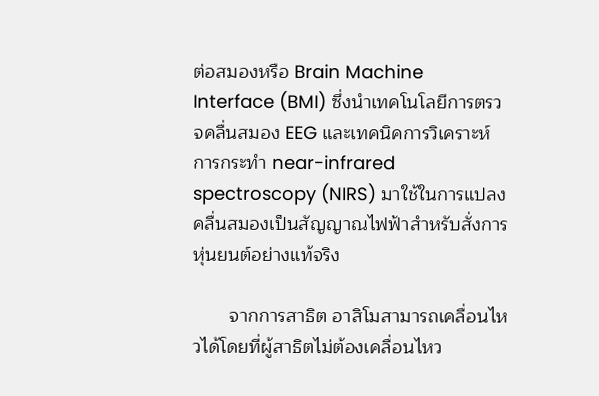ต่อสมองหรือ Brain Machine Interface (BMI) ซึ่งนำเทคโนโลยีการตรวจคลื่นสมอง EEG และเทคนิคการวิเคราะห์การกระทำ near-infrared spectroscopy (NIRS) มาใช้ในการแปลงคลื่นสมองเป็นสัญญาณไฟฟ้าสำหรับสั่งการหุ่นยนต์อย่างแท้จริง

       จากการสาธิต อาสิโมสามารถเคลื่อนไหวได้โดยที่ผู้สาธิตไม่ต้องเคลื่อนไหว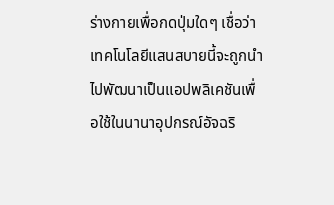ร่างกายเพื่อกดปุ่มใดๆ เชื่อว่าเทคโนโลยีแสนสบายนี้จะถูกนำไปพัฒนาเป็นแอปพลิเคชันเพื่อใช้ในนานาอุปกรณ์อัจฉริ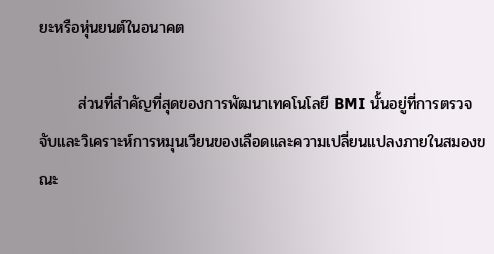ยะหรือหุ่นยนต์ในอนาคต

       ส่วนที่สำคัญที่สุดของการพัฒนาเทคโนโลยี BMI นั้นอยู่ที่การตรวจจับและวิเคราะห์การหมุนเวียนของเลือดและความเปลี่ยนแปลงภายในสมองขณะ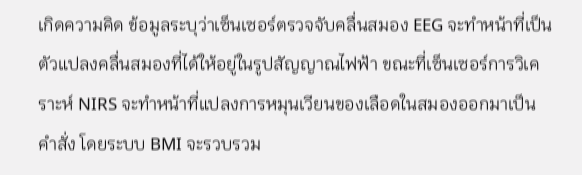เกิดความคิด ข้อมูลระบุว่าเซ็นเซอร์ตรวจจับคลื่นสมอง EEG จะทำหน้าที่เป็นตัวแปลงคลื่นสมองที่ได้ให้อยู่ในรูปสัญญาณไฟฟ้า ขณะที่เซ็นเซอร์การวิเคราะห์ NIRS จะทำหน้าที่แปลงการหมุนเวียนของเลือดในสมองออกมาเป็นคำสั่ง โดยระบบ BMI จะรวบรวม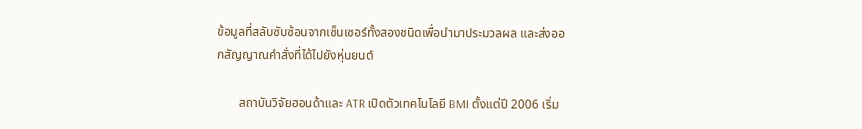ข้อมูลที่สลับซับซ้อนจากเซ็นเซอร์ทั้งสองชนิดเพื่อนำมาประมวลผล และส่งออกสัญญาณคำสั่งที่ได้ไปยังหุ่นยนต์

       สถาบันวิจัยฮอนด้าและ ATR เปิดตัวเทคโนโลยี BMI ตั้งแต่ปี 2006 เริ่ม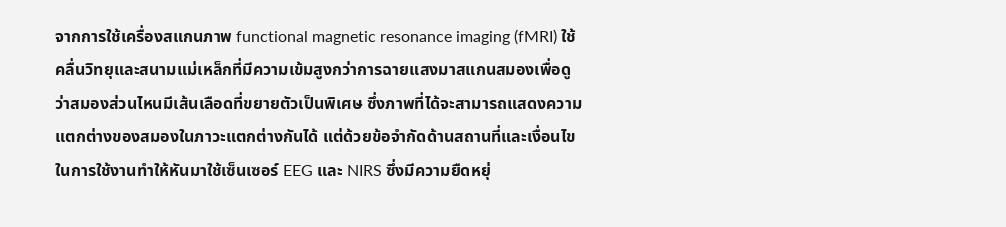จากการใช้เครื่องสแกนภาพ functional magnetic resonance imaging (fMRI) ใช้คลื่นวิทยุและสนามแม่เหล็กที่มีความเข้มสูงกว่าการฉายแสงมาสแกนสมองเพื่อดูว่าสมองส่วนไหนมีเส้นเลือดที่ขยายตัวเป็นพิเศษ ซึ่งภาพที่ได้จะสามารถแสดงความแตกต่างของสมองในภาวะแตกต่างกันได้ แต่ด้วยข้อจำกัดด้านสถานที่และเงื่อนไขในการใช้งานทำให้หันมาใช้เซ็นเซอร์ EEG และ NIRS ซึ่งมีความยืดหยุ่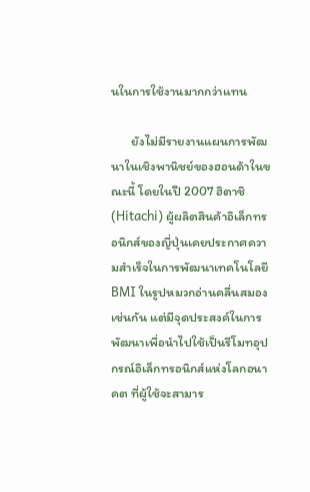นในการใช้งานมากกว่าแทน

       ยังไม่มีรายงานแผนการพัฒนาในเชิงพานิชย์ของฮอนด้าในขณะนี้ โดยในปี 2007 ฮิตาชิ (Hitachi) ผู้ผลิตสินค้าอิเล็กทรอนิกส์ของญี่ปุ่นเคยประกาศความสำเร็จในการพัฒนาเทคโนโลยี BMI ในรูปหมวกอ่านคลื่นสมองเช่นกัน แต่มีจุดประสงค์ในการพัฒนาเพื่อนำไปใช้เป็นรีโมทอุปกรณ์อิเล็กทรอนิกส์แห่งโลกอนาคต ที่ผู้ใช้จะสามาร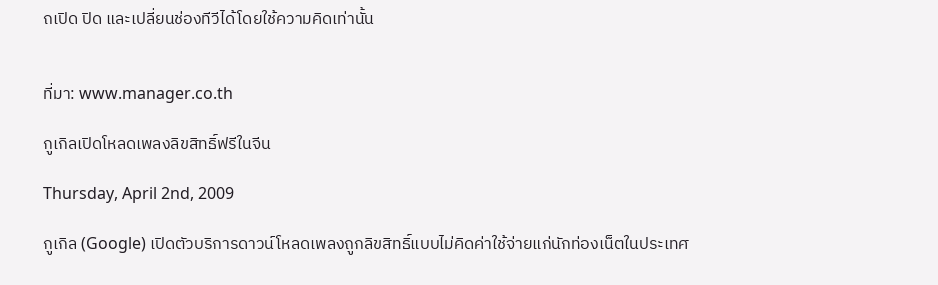ถเปิด ปิด และเปลี่ยนช่องทีวีได้โดยใช้ความคิดเท่านั้น


ที่มา: www.manager.co.th

กูเกิลเปิดโหลดเพลงลิขสิทธิ์ฟรีในจีน

Thursday, April 2nd, 2009

กูเกิล (Google) เปิดตัวบริการดาวน์โหลดเพลงถูกลิขสิทธิ์แบบไม่คิดค่าใช้จ่ายแก่นักท่องเน็ตในประเทศ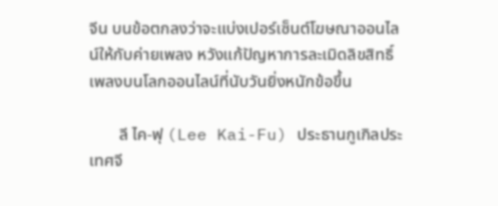จีน บนข้อตกลงว่าจะแบ่งเปอร์เซ็นต์โฆษณาออนไลน์ให้กับค่ายเพลง หวังแก้ปัญหาการละเมิดลิขสิทธิ์เพลงบนโลกออนไลน์ที่นับวันยิ่งหนักข้อขึ้น

       ลี ไค-ฟุ (Lee Kai-Fu) ประธานกูเกิลประเทศจี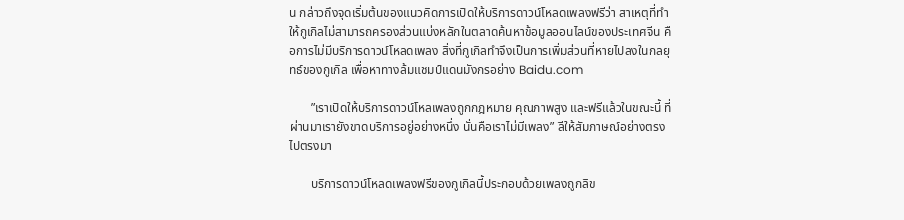น กล่าวถึงจุดเริ่มต้นของแนวคิดการเปิดให้บริการดาวน์โหลดเพลงฟรีว่า สาเหตุที่ทำให้กูเกิลไม่สามารถครองส่วนแบ่งหลักในตลาดค้นหาข้อมูลออนไลน์ของประเทศจีน คือการไม่มีบริการดาวน์โหลดเพลง สิ่งที่กูเกิลทำจึงเป็นการเพิ่มส่วนที่หายไปลงในกลยุทธ์ของกูเกิล เพื่อหาทางล้มแชมป์แดนมังกรอย่าง Baidu.com

       ”เราเปิดให้บริการดาวน์โหลเพลงถูกกฎหมาย คุณภาพสูง และฟรีแล้วในขณะนี้ ที่ผ่านมาเรายังขาดบริการอยู่อย่างหนึ่ง นั่นคือเราไม่มีเพลง” ลีให้สัมภาษณ์อย่างตรงไปตรงมา

       บริการดาวน์โหลดเพลงฟรีของกูเกิลนี้ประกอบด้วยเพลงถูกลิข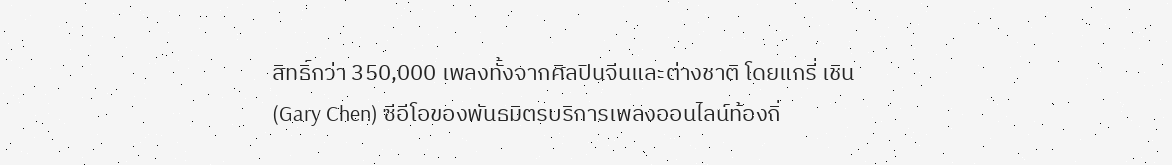สิทธิ์กว่า 350,000 เพลงทั้งจากศิลปินจีนและต่างชาติ โดยแกรี่ เชิน (Gary Chen) ซีอีโอของพันธมิตรบริการเพลงออนไลน์ท้องถิ่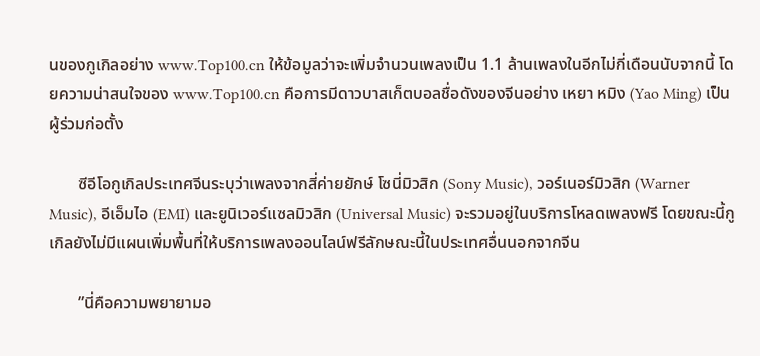นของกูเกิลอย่าง www.Top100.cn ให้ข้อมูลว่าจะเพิ่มจำนวนเพลงเป็น 1.1 ล้านเพลงในอีกไม่กี่เดือนนับจากนี้ โดยความน่าสนใจของ www.Top100.cn คือการมีดาวบาสเก็ตบอลชื่อดังของจีนอย่าง เหยา หมิง (Yao Ming) เป็นผู้ร่วมก่อตั้ง

       ซีอีโอกูเกิลประเทศจีนระบุว่าเพลงจากสี่ค่ายยักษ์ โซนี่มิวสิก (Sony Music), วอร์เนอร์มิวสิก (Warner Music), อีเอ็มไอ (EMI) และยูนิเวอร์แซลมิวสิก (Universal Music) จะรวมอยู่ในบริการโหลดเพลงฟรี โดยขณะนี้กูเกิลยังไม่มีแผนเพิ่มพื้นที่ให้บริการเพลงออนไลน์ฟรีลักษณะนี้ในประเทศอื่นนอกจากจีน

       ”นี่คือความพยายามอ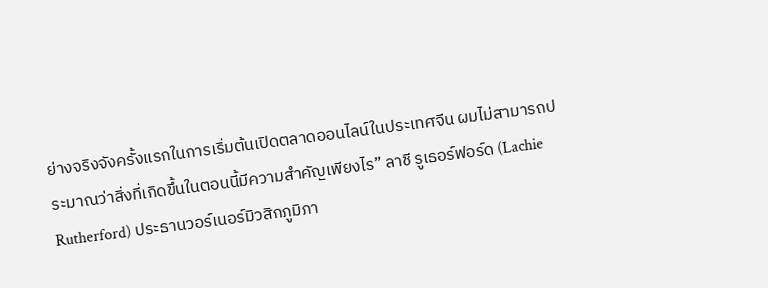ย่างจริงจังครั้งแรกในการเริ่มต้นเปิดตลาดออนไลน์ในประเทศจีน ผมไม่สามารถประมาณว่าสิ่งที่เกิดขึ้นในตอนนี้มีความสำคัญเพียงไร” ลาชี รูเธอร์ฟอร์ด (Lachie Rutherford) ประธานวอร์เนอร์มิวสิกภูมิภา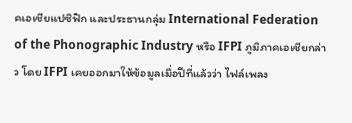คเอเชียแปซิฟิก และประธานกลุ่ม International Federation of the Phonographic Industry หรือ IFPI ภูมิภาคเอเชียกล่าว โดย IFPI เคยออกมาให้ข้อมูลเมื่อปีที่แล้วว่า ไฟล์เพลง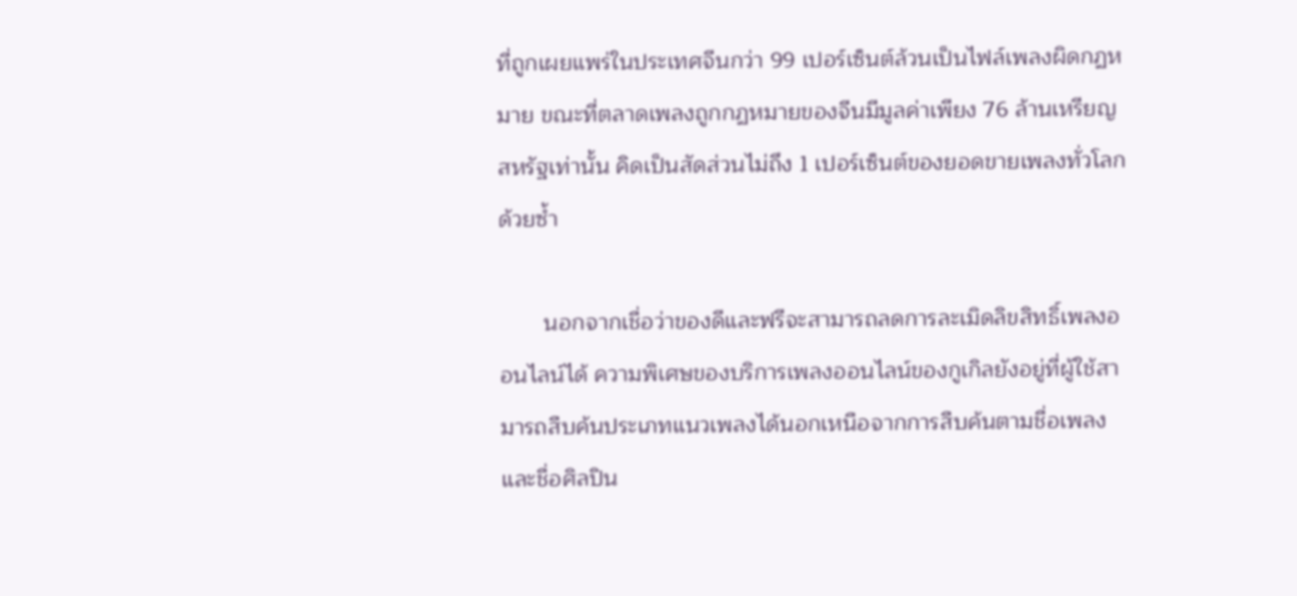ที่ถูกเผยแพร่ในประเทศจีนกว่า 99 เปอร์เซ็นต์ล้วนเป็นไฟล์เพลงผิดกฏหมาย ขณะที่ตลาดเพลงถูกกฏหมายของจีนมีมูลค่าเพียง 76 ล้านเหรียญสหรัฐเท่านั้น คิดเป็นสัดส่วนไม่ถึง 1 เปอร์เซ็นต์ของยอดขายเพลงทั่วโลกด้วยซ้ำ

       นอกจากเชื่อว่าของดีและฟรีจะสามารถลดการละเมิดลิขสิทธิ์เพลงออนไลน์ได้ ความพิเศษของบริการเพลงออนไลน์ของกูเกิลยังอยู่ที่ผู้ใช้สามารถสืบค้นประเภทแนวเพลงได้นอกเหนือจากการสืบค้นตามชื่อเพลงและชื่อศิลปิน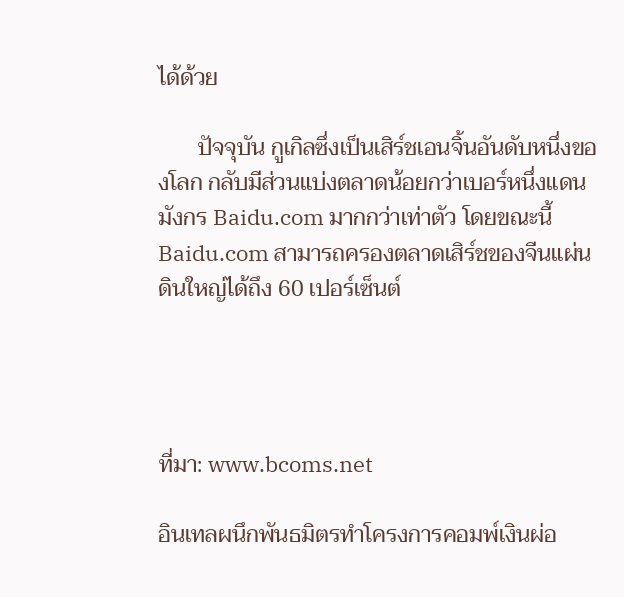ได้ด้วย

       ปัจจุบัน กูเกิลซึ่งเป็นเสิร์ชเอนจิ้นอันดับหนึ่งของโลก กลับมีส่วนแบ่งตลาดน้อยกว่าเบอร์หนึ่งแดนมังกร Baidu.com มากกว่าเท่าตัว โดยขณะนี้ Baidu.com สามารถครองตลาดเสิร์ชของจีนแผ่นดินใหญ่ได้ถึง 60 เปอร์เซ็นต์




ที่มา: www.bcoms.net

อินเทลผนึกพันธมิตรทำโครงการคอมพ์เงินผ่อ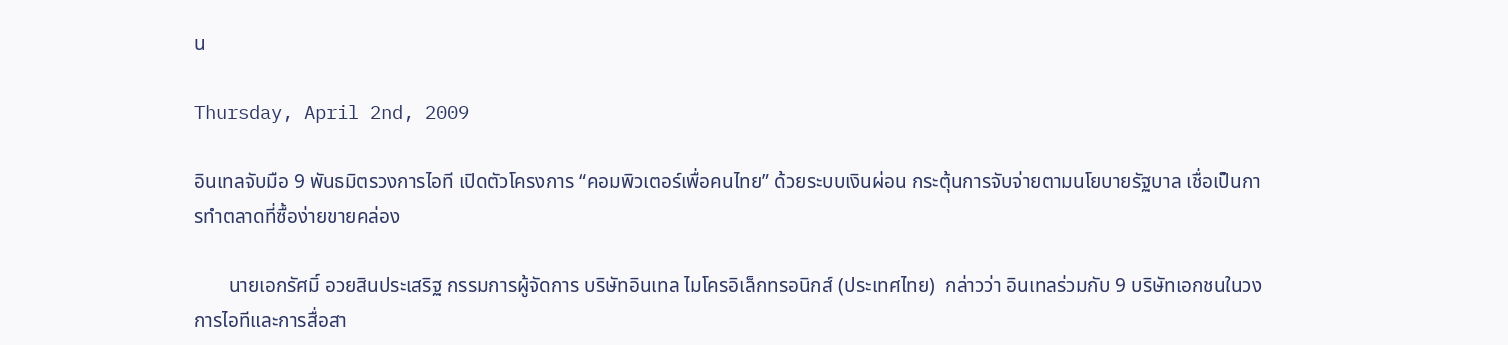น

Thursday, April 2nd, 2009

อินเทลจับมือ 9 พันธมิตรวงการไอที เปิดตัวโครงการ “คอมพิวเตอร์เพื่อคนไทย” ด้วยระบบเงินผ่อน กระตุ้นการจับจ่ายตามนโยบายรัฐบาล เชื่อเป็นการทำตลาดที่ซื้อง่ายขายคล่อง

       นายเอกรัศมิ์ อวยสินประเสริฐ กรรมการผู้จัดการ บริษัทอินเทล ไมโครอิเล็กทรอนิกส์ (ประเทศไทย)  กล่าวว่า อินเทลร่วมกับ 9 บริษัทเอกชนในวงการไอทีและการสื่อสา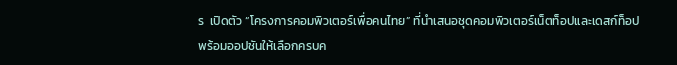ร  เปิดตัว “โครงการคอมพิวเตอร์เพื่อคนไทย” ที่นำเสนอชุดคอมพิวเตอร์เน็ตท็อปและเดสก์ท็อป พร้อมออปชันให้เลือกครบค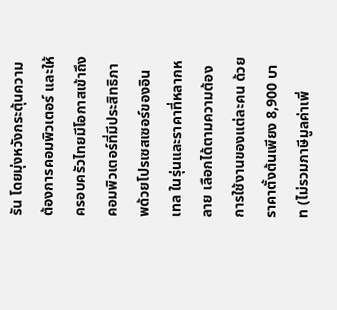รัน โดยมุ่งหวังกระตุ้นความต้องการคอมพิวเตอร์ และให้ครอบครัวไทยมีโอกาสเข้าถึงคอมพิวเตอร์ที่มีประสิทธิภาพด้วยโปรเซสเซอร์ของอินเทล ในรุ่นและราคาที่หลากหลาย เลือกได้ตามความต้องการใช้งานของแต่ละคน ด้วยราคาตั้งต้นเพียง 8,900 บาท (ไม่รวมภาษีมูลค่าเพิ่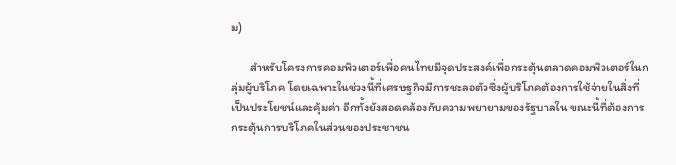ม)

       สำหรับโครงการคอมพิวเตอร์เพื่อคนไทยมีจุดประสงค์เพื่อกระตุ้นตลาดคอมพิวเตอร์ในกลุ่มผู้บริโภค โดยเฉพาะในช่วงนี้ที่เศรษฐกิจมีการชะลอตัวซึ่งผู้บริโภคต้องการใช้จ่ายในสิ่งที่เป็นประโยชน์และคุ้มค่า อีกทั้งยังสอดคล้องกับความพยายามของรัฐบาลใน ขณะนี้ที่ต้องการกระตุ้นการบริโภคในส่วนของประชาชน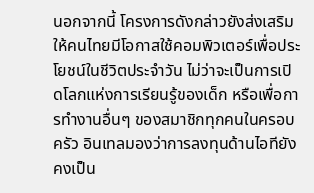นอกจากนี้ โครงการดังกล่าวยังส่งเสริมให้คนไทยมีโอกาสใช้คอมพิวเตอร์เพื่อประโยชน์ในชีวิตประจำวัน ไม่ว่าจะเป็นการเปิดโลกแห่งการเรียนรู้ของเด็ก หรือเพื่อการทำงานอื่นๆ ของสมาชิกทุกคนในครอบครัว อินเทลมองว่าการลงทุนด้านไอทียังคงเป็น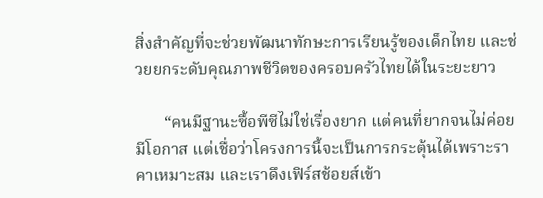สิ่งสำคัญที่จะช่วยพัฒนาทักษะการเรียนรู้ของเด็กไทย และช่วยยกระดับคุณภาพชีวิตของครอบครัวไทยได้ในระยะยาว

       “คนมีฐานะซื้อพีซีไม่ใช่เรื่องยาก แต่คนที่ยากจนไม่ค่อยมีโอกาส แต่เชื่อว่าโครงการนี้จะเป็นการกระตุ้นได้เพราะราคาเหมาะสม และเราดึงเฟิร์สช้อยส์เข้า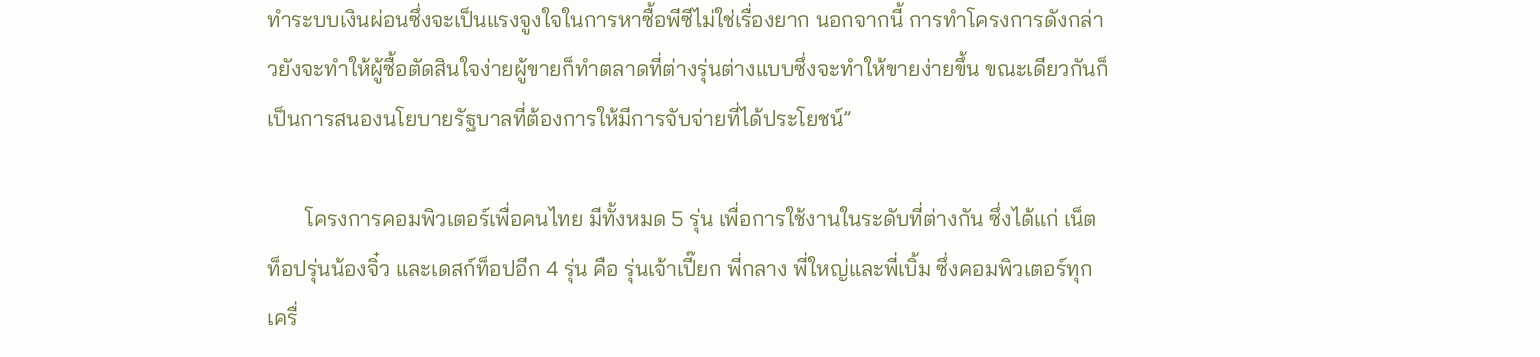ทำระบบเงินผ่อนซึ่งจะเป็นแรงจูงใจในการหาซื้อพีซีไม่ใช่เรื่องยาก นอกจากนี้ การทำโครงการดังกล่าวยังจะทำให้ผู้ซื้อตัดสินใจง่ายผู้ขายก็ทำตลาดที่ต่างรุ่นต่างแบบซึ่งจะทำให้ขายง่ายขึ้น ขณะเดียวกันก็เป็นการสนองนโยบายรัฐบาลที่ต้องการให้มีการจับจ่ายที่ได้ประโยชน์”

       โครงการคอมพิวเตอร์เพื่อคนไทย มีทั้งหมด 5 รุ่น เพื่อการใช้งานในระดับที่ต่างกัน ซึ่งได้แก่ เน็ตท็อปรุ่นน้องจิ๋ว และเดสก์ท็อปอีก 4 รุ่น คือ รุ่นเจ้าเปี๊ยก พี่กลาง พี่ใหญ่และพี่เบิ้ม ซึ่งคอมพิวเตอร์ทุกเครื่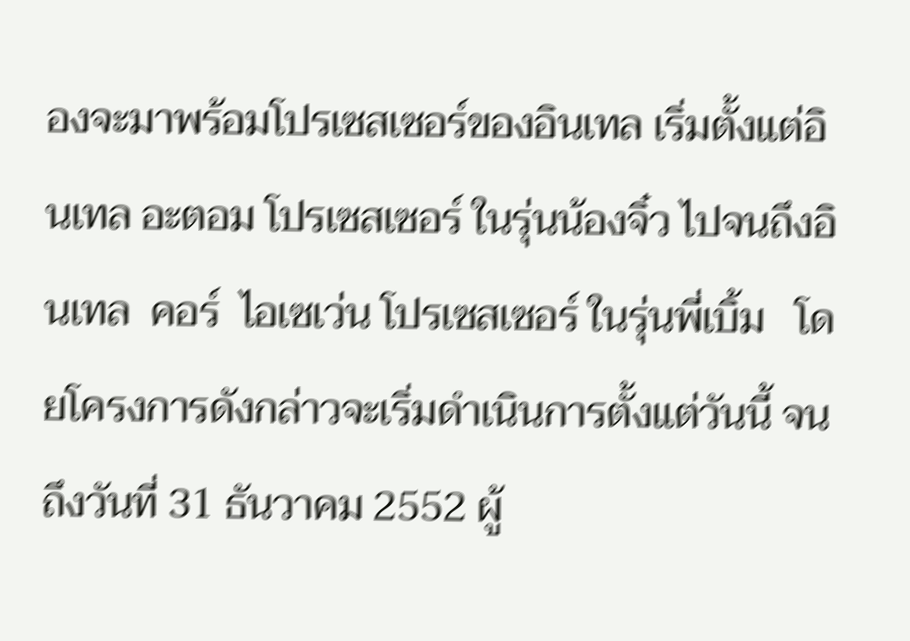องจะมาพร้อมโปรเซสเซอร์ของอินเทล เริ่มตั้งแต่อินเทล อะตอม โปรเซสเซอร์ ในรุ่นน้องจิ๋ว ไปจนถึงอินเทล  คอร์  ไอเซเว่น โปรเซสเซอร์ ในรุ่นพี่เบิ้ม   โดยโครงการดังกล่าวจะเริ่มดำเนินการตั้งแต่วันนี้ จนถึงวันที่ 31 ธันวาคม 2552 ผู้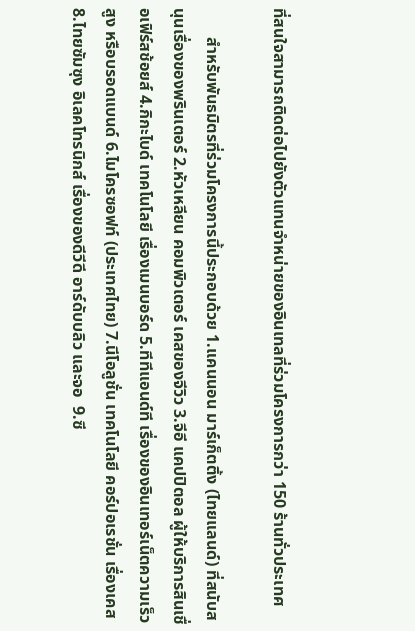ที่สนใจสามารถติดต่อไปยังตัวแทนจำหน่ายของอินเทลที่ร่วมโครงการกว่า 150 ร้านทั่วประเทศ

       สำหรับพันธมิตรที่ร่วมโครงการนี้ประกอบด้วย 1.แคนนอน มาร์เก็ตติ้ง (ไทยแลนด์) ที่สนับสนุนเรื่องของพรินเตอร์ 2.หัวเหลียน คอมพิวเตอร์ เคสของจีวิว 3.จีอี แคปปิตอล ผู้ให้บริการสินเชื่อเฟิร์สช้อยส์ 4.กิกะไบด์ เทคโนโลยี เรื่องเมนบอร์ด 5.ทีทีแอนด์ที เรื่องของอินเทอร์เน็ตความเร็วสูง หรือบรอดแบนด์ 6.ไมโครซอฟท์ (ประเทศไทย) 7.นีโอลูชั่น เทคโนโลยี คอร์ปอเรชั่น เรื่องเคส 8.ไทยซัมซุง อิเลคโทรนิกส์ เรื่องของดีวีดี อาร์ดับบลิว และจอ  9.ซี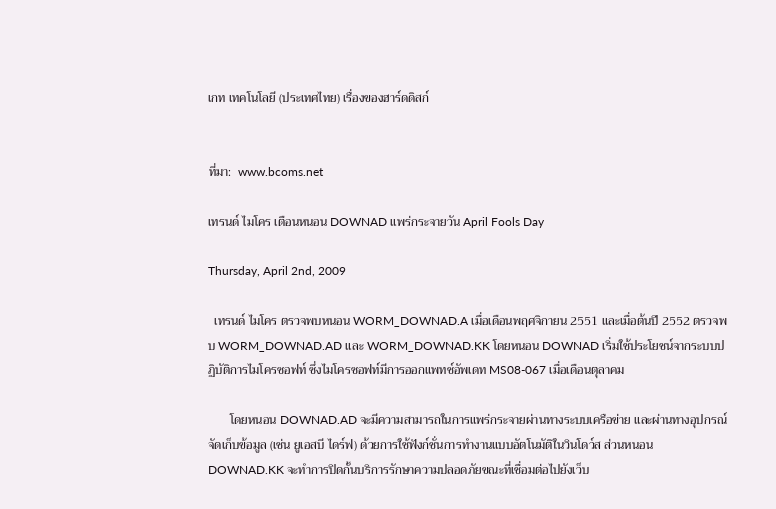เกท เทคโนโลยี (ประเทศไทย) เรื่องของฮาร์ดดิสก์


ที่มา:  www.bcoms.net

เทรนด์ ไมโคร เตือนหนอน DOWNAD แพร่กระจายวัน April Fools Day

Thursday, April 2nd, 2009

  เทรนด์ ไมโคร ตรวจพบหนอน WORM_DOWNAD.A เมื่อเดือนพฤศจิกายน 2551 และเมื่อต้นปี 2552 ตรวจพบ WORM_DOWNAD.AD และ WORM_DOWNAD.KK โดยหนอน DOWNAD เริ่มใช้ประโยชน์จากระบบปฏิบัติการไมโครซอฟท์ ซึ่งไมโครซอฟท์มีการออกแพทช์อัพเดท MS08-067 เมื่อเดือนตุลาคม

       โดยหนอน DOWNAD.AD จะมีความสามารถในการแพร่กระจายผ่านทางระบบเครือข่าย และผ่านทางอุปกรณ์จัดเก็บข้อมูล (เช่น ยูเอสบี ไดร์ฟ) ด้วยการใช้ฟังก์ชั่นการทำงานแบบอัตโนมัติในวินโดว์ส ส่วนหนอน DOWNAD.KK จะทำการปิดกั้นบริการรักษาความปลอดภัยขณะที่เชื่อมต่อไปยังเว็บ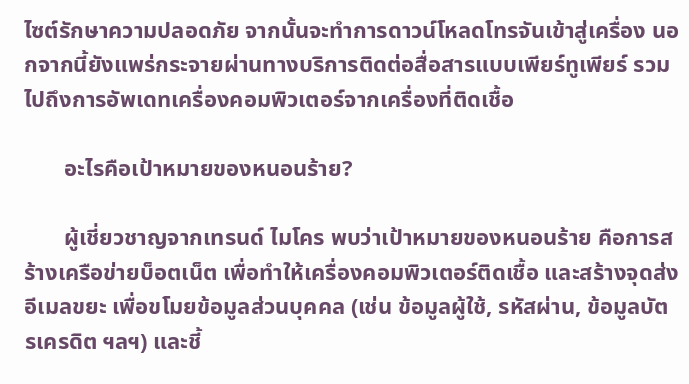ไซต์รักษาความปลอดภัย จากนั้นจะทำการดาวน์โหลดโทรจันเข้าสู่เครื่อง นอกจากนี้ยังแพร่กระจายผ่านทางบริการติดต่อสื่อสารแบบเพียร์ทูเพียร์ รวมไปถึงการอัพเดทเครื่องคอมพิวเตอร์จากเครื่องที่ติดเชื้อ

       อะไรคือเป้าหมายของหนอนร้าย?

       ผู้เชี่ยวชาญจากเทรนด์ ไมโคร พบว่าเป้าหมายของหนอนร้าย คือการสร้างเครือข่ายบ็อตเน็ต เพื่อทำให้เครื่องคอมพิวเตอร์ติดเชื้อ และสร้างจุดส่งอีเมลขยะ เพื่อขโมยข้อมูลส่วนบุคคล (เช่น ข้อมูลผู้ใช้, รหัสผ่าน, ข้อมูลบัตรเครดิต ฯลฯ) และชี้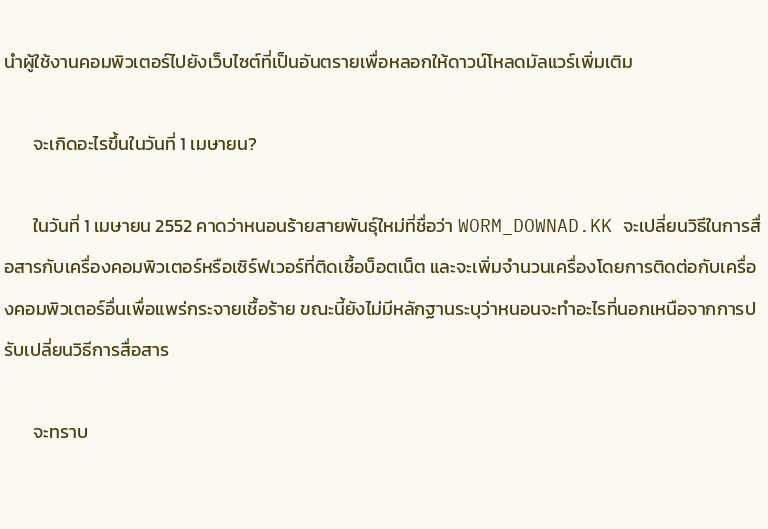นำผู้ใช้งานคอมพิวเตอร์ไปยังเว็บไซต์ที่เป็นอันตรายเพื่อหลอกให้ดาวน์โหลดมัลแวร์เพิ่มเติม

       จะเกิดอะไรขึ้นในวันที่ 1 เมษายน?

       ในวันที่ 1 เมษายน 2552 คาดว่าหนอนร้ายสายพันธุ์ใหม่ที่ชื่อว่า WORM_DOWNAD.KK จะเปลี่ยนวิธีในการสื่อสารกับเครื่องคอมพิวเตอร์หรือเซิร์ฟเวอร์ที่ติดเชื้อบ็อตเน็ต และจะเพิ่มจำนวนเครื่องโดยการติดต่อกับเครื่องคอมพิวเตอร์อื่นเพื่อแพร่กระจายเชื้อร้าย ขณะนี้ยังไม่มีหลักฐานระบุว่าหนอนจะทำอะไรที่นอกเหนือจากการปรับเปลี่ยนวิธีการสื่อสาร

       จะทราบ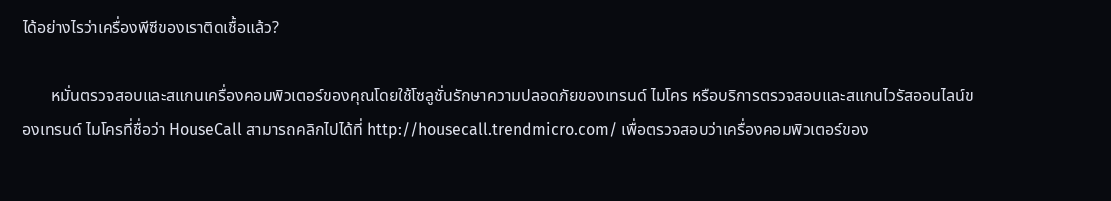ได้อย่างไรว่าเครื่องพีซีของเราติดเชื้อแล้ว?

       หมั่นตรวจสอบและสแกนเครื่องคอมพิวเตอร์ของคุณโดยใช้โซลูชั่นรักษาความปลอดภัยของเทรนด์ ไมโคร หรือบริการตรวจสอบและสแกนไวรัสออนไลน์ของเทรนด์ ไมโครที่ชื่อว่า HouseCall สามารถคลิกไปได้ที่ http://housecall.trendmicro.com/ เพื่อตรวจสอบว่าเครื่องคอมพิวเตอร์ของ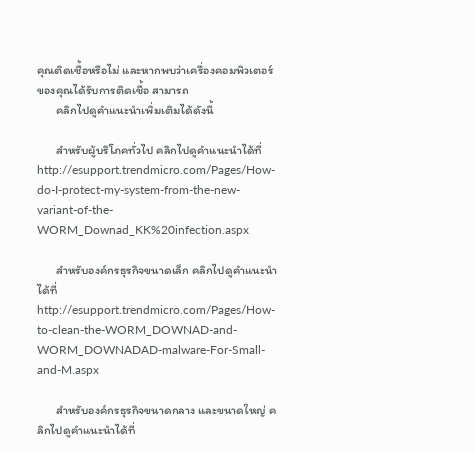คุณติดเชื้อหรือไม่ และหากพบว่าเครื่องคอมพิวเตอร์ของคุณได้รับการติดเชื้อ สามารถ
       คลิกไปดูคำแนะนำเพิ่มเติมได้ดังนี้

       สำหรับผู้บริโภคทั่วไป คลิกไปดูคำแนะนำได้ที่ http://esupport.trendmicro.com/Pages/How-do-I-protect-my-system-from-the-new-variant-of-the-WORM_Downad_KK%20infection.aspx

       สำหรับองค์กรธุรกิจขนาดเล็ก คลิกไปดูคำแนะนำได้ที่ http://esupport.trendmicro.com/Pages/How-to-clean-the-WORM_DOWNAD-and-WORM_DOWNADAD-malware-For-Small-and-M.aspx

       สำหรับองค์กรธุรกิจขนาดกลาง และขนาดใหญ่ คลิกไปดูคำแนะนำได้ที่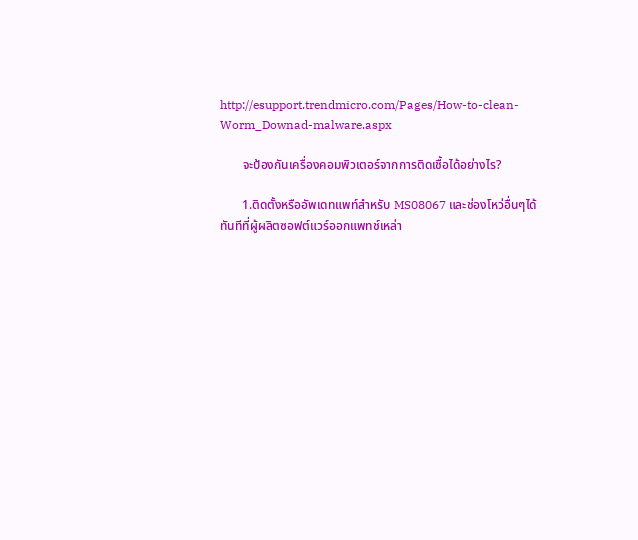http://esupport.trendmicro.com/Pages/How-to-clean-Worm_Downad-malware.aspx

       จะป้องกันเครื่องคอมพิวเตอร์จากการติดเชื้อได้อย่างไร?

       1.ติดตั้งหรืออัพเดทแพท์สำหรับ MS08067 และช่องโหว่อื่นๆได้ทันทีที่ผู้ผลิตซอฟต์แวร์ออกแพทช์เหล่า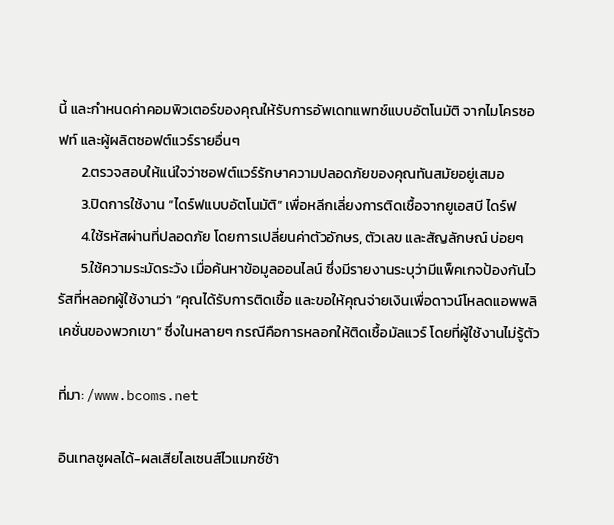นี้ และกำหนดค่าคอมพิวเตอร์ของคุณให้รับการอัพเดทแพทช์แบบอัตโนมัติ จากไมโครซอฟท์ และผู้ผลิตซอฟต์แวร์รายอื่นๆ
       2.ตรวจสอบให้แน่ใจว่าซอฟต์แวร์รักษาความปลอดภัยของคุณทันสมัยอยู่เสมอ
       3.ปิดการใช้งาน “ไดร์ฟแบบอัตโนมัติ” เพื่อหลีกเลี่ยงการติดเชื้อจากยูเอสบี ไดร์ฟ
       4.ใช้รหัสผ่านที่ปลอดภัย โดยการเปลี่ยนค่าตัวอักษร, ตัวเลข และสัญลักษณ์ บ่อยๆ
       5.ใช้ความระมัดระวัง เมื่อค้นหาข้อมูลออนไลน์ ซึ่งมีรายงานระบุว่ามีแพ็คเกจป้องกันไวรัสที่หลอกผู้ใช้งานว่า “คุณได้รับการติดเชื้อ และขอให้คุณจ่ายเงินเพื่อดาวน์โหลดแอพพลิเคชั่นของพวกเขา” ซึ่งในหลายๆ กรณีคือการหลอกให้ติดเชื้อมัลแวร์ โดยที่ผู้ใช้งานไม่รู้ตัว

ที่มา: /www.bcoms.net

อินเทลชูผลได้-ผลเสียไลเซนส์ไวแมกซ์ช้า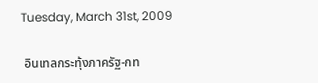Tuesday, March 31st, 2009

 อินเทลกระทุ้งภาครัฐ-กท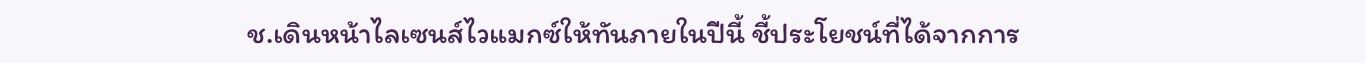ช.เดินหน้าไลเซนส์ไวแมกซ์ให้ทันภายในปีนี้ ชี้ประโยชน์ที่ได้จากการ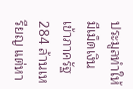ประมูลทำให้มีเม็ดเงินเข้าภาครัฐ 284 ล้านเหรียญ แต่หา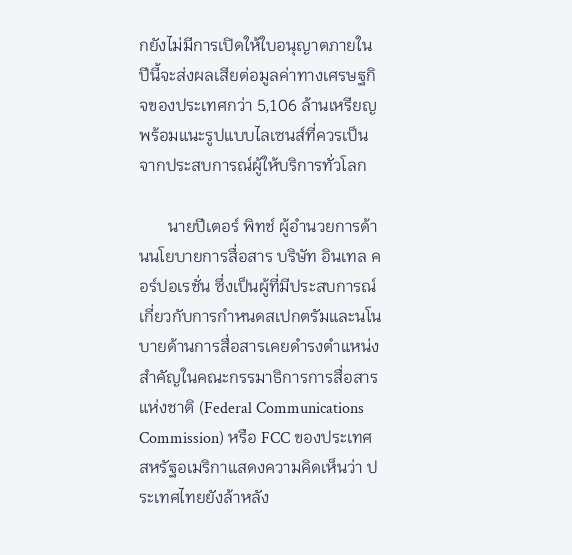กยังไม่มีการเปิดให้ใบอนุญาตภายในปีนี้จะส่งผลเสียต่อมูลค่าทางเศรษฐกิจของประเทศกว่า 5,106 ล้านเหรียญ  พร้อมแนะรูปแบบไลเซนส์ที่ควรเป็นจากประสบการณ์ผู้ให้บริการทั่วโลก

       นายปีเตอร์ พิทช์ ผู้อำนวยการด้านนโยบายการสื่อสาร บริษัท อินเทล คอร์ปอเรชั่น ซึ่งเป็นผู้ที่มีประสบการณ์เกี่ยวกับการกำหนดสเปกตรัมและนโนบายด้านการสื่อสารเคยดำรงตำแหน่งสำคัญในคณะกรรมาธิการการสื่อสารแห่งชาติ (Federal Communications Commission) หรือ FCC ของประเทศสหรัฐอเมริกาแสดงความคิดเห็นว่า ประเทศไทยยังล้าหลัง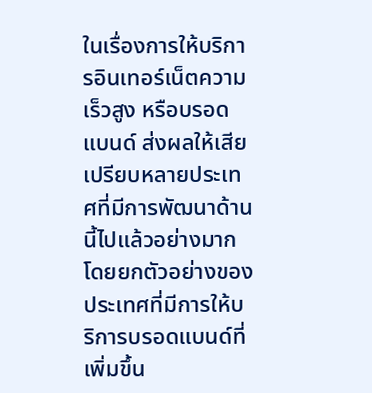ในเรื่องการให้บริการอินเทอร์เน็ตความเร็วสูง หรือบรอดแบนด์ ส่งผลให้เสียเปรียบหลายประเทศที่มีการพัฒนาด้านนี้ไปแล้วอย่างมาก โดยยกตัวอย่างของประเทศที่มีการให้บริการบรอดแบนด์ที่เพิ่มขึ้น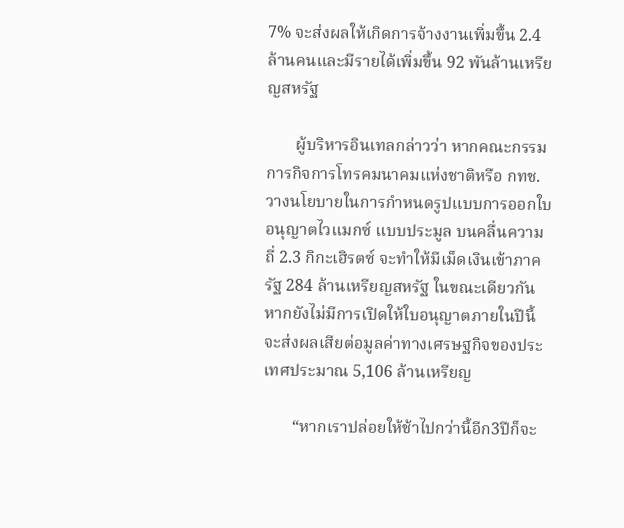7% จะส่งผลให้เกิดการจ้างงานเพิ่มขึ้น 2.4 ล้านคนและมีรายได้เพิ่มขึ้น 92 พันล้านเหรียญสหรัฐ

       ผู้บริหารอินเทลกล่าวว่า หากคณะกรรมการกิจการโทรคมนาคมแห่งชาติหรือ กทช.วางนโยบายในการกำหนดรูปแบบการออกใบอนุญาตไวแมกซ์ แบบประมูล บนคลื่นความถี่ 2.3 กิกะเฮิรตซ์ จะทำให้มีเม็ดเงินเข้าภาครัฐ 284 ล้านเหรียญสหรัฐ ในขณะเดียวกัน หากยังไม่มีการเปิดให้ใบอนุญาตภายในปีนี้จะส่งผลเสียต่อมูลค่าทางเศรษฐกิจของประเทศประมาณ 5,106 ล้านเหรียญ

       “หากเราปล่อยให้ช้าไปกว่านี้อีก3ปีก็จะ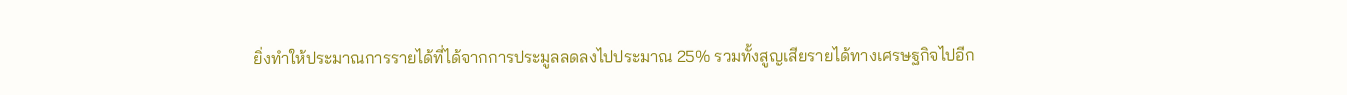ยิ่งทำให้ประมาณการรายได้ที่ได้จากการประมูลลดลงไปประมาณ 25% รวมทั้งสูญเสียรายได้ทางเศรษฐกิจไปอีก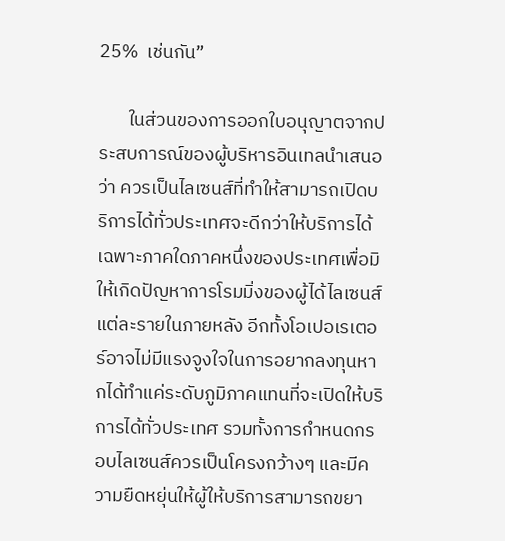25%  เช่นกัน”

       ในส่วนของการออกใบอนุญาตจากประสบการณ์ของผู้บริหารอินเทลนำเสนอว่า ควรเป็นไลเซนส์ที่ทำให้สามารถเปิดบริการได้ทั่วประเทศจะดีกว่าให้บริการได้เฉพาะภาคใดภาคหนึ่งของประเทศเพื่อมิให้เกิดปัญหาการโรมมิ่งของผู้ได้ไลเซนส์แต่ละรายในภายหลัง อีกทั้งโอเปอเรเตอร์อาจไม่มีแรงจูงใจในการอยากลงทุนหากได้ทำแค่ระดับภูมิภาคแทนที่จะเปิดให้บริการได้ทั่วประเทศ รวมทั้งการกำหนดกรอบไลเซนส์ควรเป็นโครงกว้างๆ และมีความยืดหยุ่นให้ผู้ให้บริการสามารถขยา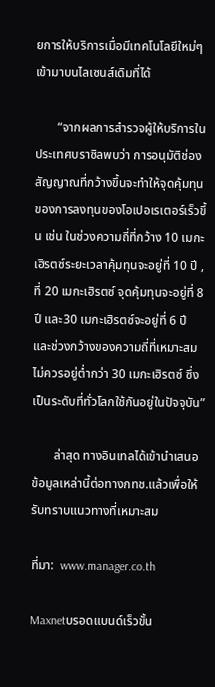ยการให้บริการเมื่อมีเทคโนโลยีใหม่ๆเข้ามาบนไลเซนส์เดิมที่ได้

       “จากผลการสำรวจผู้ให้บริการในประเทศบราซิลพบว่า การอนุมัติช่องสัญญาณที่กว้างขึ้นจะทำให้จุดคุ้มทุนของการลงทุนของโอเปอเรเตอร์เร็วขึ้น เช่น ในช่วงความถี่ที่กว้าง 10 เมกะเฮิรตซ์ระยะเวลาคุ้มทุนจะอยู่ที่ 10 ปี , ที่ 20 เมกะเฮิรตซ์ จุดคุ้มทุนจะอยู่ที่ 8 ปี และ30 เมกะเฮิรตซ์จะอยู่ที่ 6 ปี และช่วงกว้างของความถี่ที่เหมาะสมไม่ควรอยู่ต่ำกว่า 30 เมกะเฮิรตซ์ ซึ่งเป็นระดับที่ทั่วโลกใช้กันอยู่ในปัจจุบัน”

       ล่าสุด ทางอินเทลได้เข้านำเสนอข้อมูลเหล่านี้ต่อทางกทช.แล้วเพื่อให้รับทราบแนวทางที่เหมาะสม

ที่มา:  www.manager.co.th

Maxnetบรอดแบนด์เร็วขั้น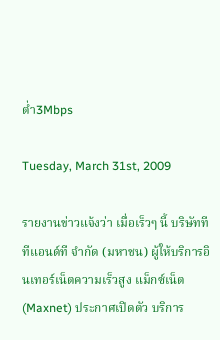ต่ำ3Mbps

Tuesday, March 31st, 2009

รายงานข่าวแจ้งว่า เมื่อเร็วๆ นี้ บริษัททีทีแอนด์ที จำกัด (มหาชน) ผู้ให้บริการอินเทอร์เน็ตความเร็วสูง แม็กซ์เน็ต (Maxnet) ประกาศเปิดตัว บริการ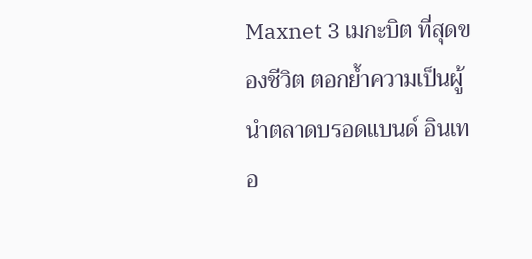Maxnet 3 เมกะบิต ที่สุดของชีวิต ตอกย้ำความเป็นผู้นำตลาดบรอดแบนด์ อินเทอ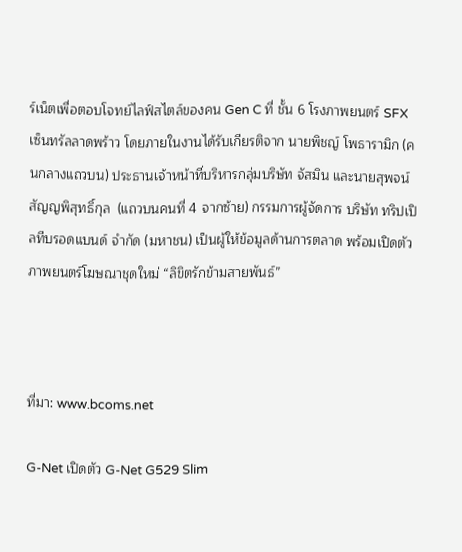ร์เน็ตเพื่อตอบโจทย์ไลฟ์สไตล์ของคน Gen C ที่ ชั้น 6 โรงภาพยนตร์ SFX เซ็นทรัลลาดพร้าว โดยภายในงานได้รับเกียรติจาก นายพิชญ์ โพธารามิก (คนกลางแถวบน) ประธานเจ้าหน้าที่บริหารกลุ่มบริษัท จัสมิน และนายสุพจน์ สัญญพิสุทธิ์กุล  (แถวบนคนที่ 4 จากซ้าย) กรรมการผู้จัดการ บริษัท ทริปเปิลทีบรอดแบนด์ จำกัด (มหาชน) เป็นผู้ให้ข้อมูลด้านการตลาด พร้อมเปิดตัวภาพยนตร์โฆษณาชุดใหม่ “ลิขิตรักข้ามสายพันธ์”



ที่มา: www.bcoms.net

G-Net เปิดตัว G-Net G529 Slim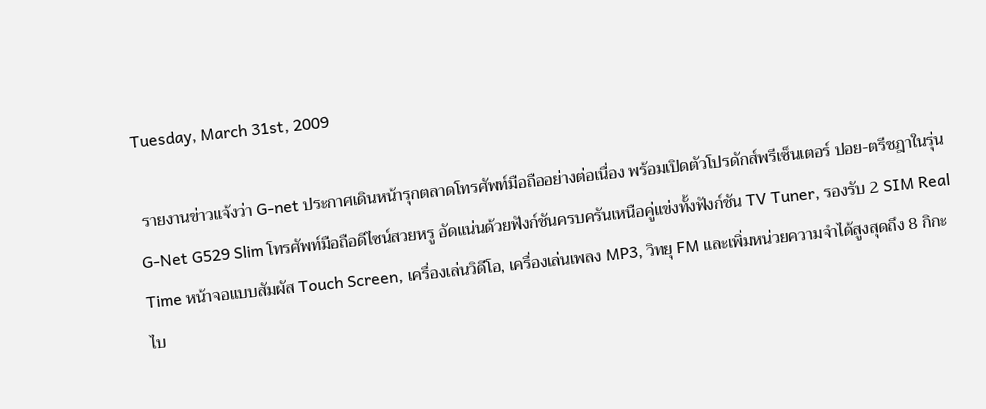Tuesday, March 31st, 2009

 รายงานข่าวแจ้งว่า G-net ประกาศเดินหน้ารุกตลาดโทรศัพท์มือถืออย่างต่อเนื่อง พร้อมเปิดตัวโปรดักส์พรีเซ็นเตอร์ ปอย-ตรีชฎาในรุ่น G-Net G529 Slim โทรศัพท์มือถือดีไซน์สวยหรู อัดแน่นด้วยฟังก์ชันครบครันเหนือคู่แข่งทั้งฟังก์ชัน TV Tuner, รองรับ 2 SIM Real Time หน้าจอแบบสัมผัส Touch Screen, เครื่องเล่นวิดีโอ, เครื่องเล่นเพลง MP3, วิทยุ FM และเพิ่มหน่วยความจำได้สูงสุดถึง 8 กิกะไบ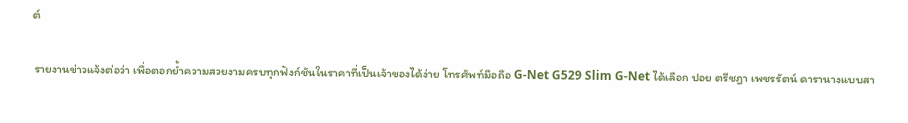ต์

 รายงานข่าวแจ้งต่อว่า เพื่อตอกย้ำความสวยงามครบทุกฟังก์ชันในราคาที่เป็นเจ้าของได้ง่าย โทรศัพท์มือถือ G-Net G529 Slim G-Net ได้เลือก ปอย ตรีชฎา เพชรรัตน์ ดารานางแบบสา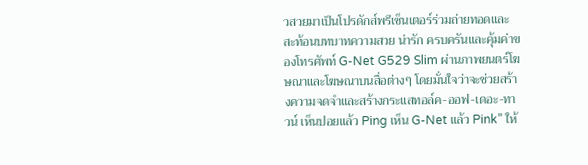วสวยมาเป็นโปรดักส์พรีเซ็นเตอร์ร่วมถ่ายทอดและสะท้อนบทบาทความสวย น่ารัก ครบครันและคุ้มค่าของโทรศัพท์ G-Net G529 Slim ผ่านภาพยนตร์โฆษณาและโฆษณาบนสื่อต่างๆ โดยมั่นใจว่าจะช่วยสร้างความจดจำและสร้างกระแสทอล์ค-ออฟ-เดอะ-ทาวน์ เห็นปอยแล้ว Ping เห็น G-Net แล้ว Pink” ให้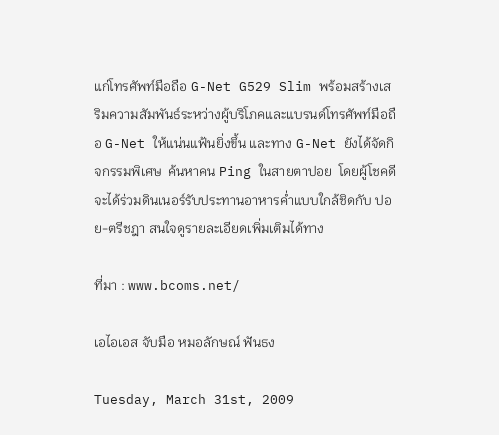แก่โทรศัพท์มือถือ G-Net G529 Slim พร้อมสร้างเสริมความสัมพันธ์ระหว่างผู้บริโภคและแบรนด์โทรศัพท์มือถือ G-Net ให้แน่นแฟ้นยิ่งขึ้น และทาง G-Net ยังได้จัดกิจกรรมพิเศษ  ค้นหาคน Ping ในสายตาปอย  โดยผู้โชคดีจะได้ร่วมดินเนอร์รับประทานอาหารค่ำแบบใกล้ชิดกับ ปอย-ตรีชฎา สนใจดูรายละเอียดเพิ่มเติมได้ทาง

ที่มา : www.bcoms.net/

เอไอเอส จับมือ หมอลักษณ์ ฟันธง

Tuesday, March 31st, 2009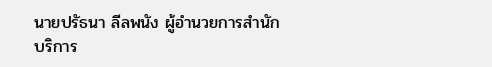นายปรัธนา ลีลพนัง ผู้อำนวยการสำนักบริการ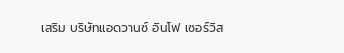เสริม บริษัทแอดวานซ์ อินโฟ เซอร์วิส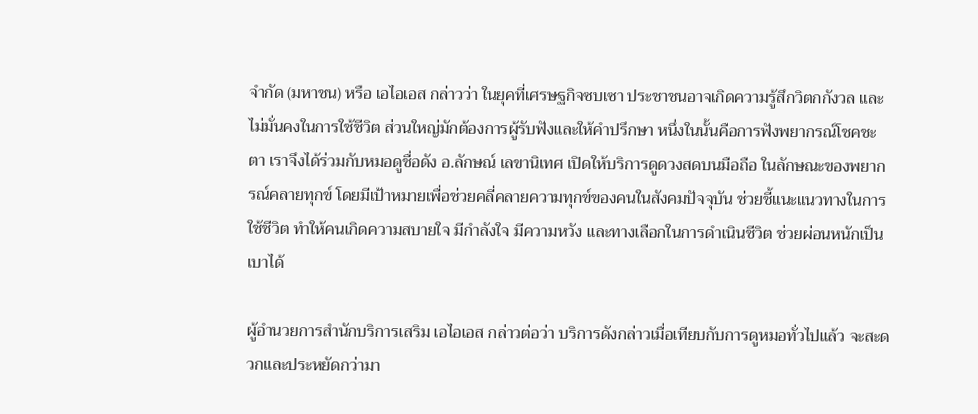จำกัด (มหาชน) หรือ เอไอเอส กล่าวว่า ในยุคที่เศรษฐกิจซบเซา ประชาชนอาจเกิดความรู้สึกวิตกกังวล และไม่มั่นคงในการใช้ชีวิต ส่วนใหญ่มักต้องการผู้รับฟังและให้คำปรึกษา หนึ่งในนั้นคือการฟังพยากรณ์โชคชะตา เราจึงได้ร่วมกับหมอดูชื่อดัง อ.ลักษณ์ เลขานิเทศ เปิดให้บริการดูดวงสดบนมือถือ ในลักษณะของพยากรณ์คลายทุกข์ โดยมีเป้าหมายเพื่อช่วยคลี่คลายความทุกข์ของคนในสังคมปัจจุบัน ช่วยชี้แนะแนวทางในการใช้ชีวิต ทำให้คนเกิดความสบายใจ มีกำลังใจ มีความหวัง และทางเลือกในการดำเนินชีวิต ช่วยผ่อนหนักเป็นเบาได้

ผู้อำนวยการสำนักบริการเสริม เอไอเอส กล่าวต่อว่า บริการดังกล่าวเมื่อเทียบกับการดูหมอทั่วไปแล้ว จะสะดวกและประหยัดกว่ามา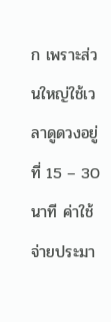ก เพราะส่วนใหญ่ใช้เวลาดูดวงอยู่ที่ 15 – 30 นาที ค่าใช้จ่ายประมา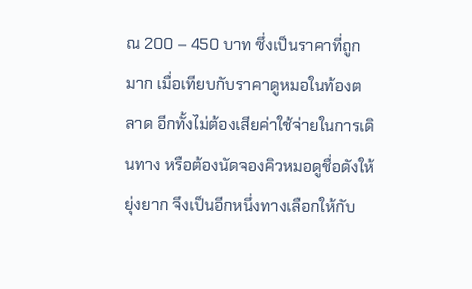ณ 200 – 450 บาท ซึ่งเป็นราคาที่ถูกมาก เมื่อเทียบกับราคาดูหมอในท้องตลาด อีกทั้งไม่ต้องเสียค่าใช้จ่ายในการเดินทาง หรือต้องนัดจองคิวหมอดูชื่อดังให้ยุ่งยาก จึงเป็นอีกหนึ่งทางเลือกให้กับ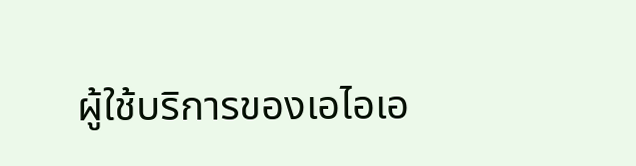ผู้ใช้บริการของเอไอเอ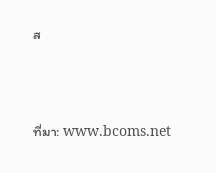ส



ที่มา: www.bcoms.net